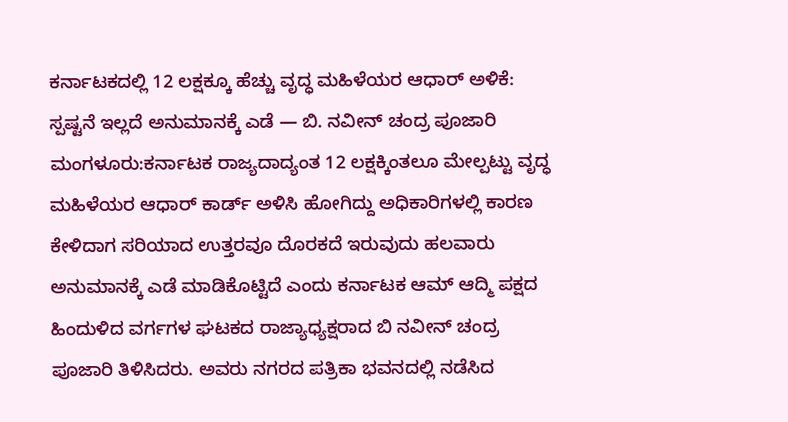ಕರ್ನಾಟಕದಲ್ಲಿ 12 ಲಕ್ಷಕ್ಕೂ ಹೆಚ್ಚು ವೃದ್ಧ ಮಹಿಳೆಯರ ಆಧಾರ್ ಅಳಿಕೆ: ಸ್ಪಷ್ಟನೆ ಇಲ್ಲದೆ ಅನುಮಾನಕ್ಕೆ ಎಡೆ — ಬಿ. ನವೀನ್ ಚಂದ್ರ ಪೂಜಾರಿ
ಮಂಗಳೂರು:ಕರ್ನಾಟಕ ರಾಜ್ಯದಾದ್ಯಂತ 12 ಲಕ್ಷಕ್ಕಿಂತಲೂ ಮೇಲ್ಪಟ್ಟು ವೃದ್ಧ ಮಹಿಳೆಯರ ಆಧಾರ್ ಕಾರ್ಡ್ ಅಳಿಸಿ ಹೋಗಿದ್ದು ಅಧಿಕಾರಿಗಳಲ್ಲಿ ಕಾರಣ ಕೇಳಿದಾಗ ಸರಿಯಾದ ಉತ್ತರವೂ ದೊರಕದೆ ಇರುವುದು ಹಲವಾರು ಅನುಮಾನಕ್ಕೆ ಎಡೆ ಮಾಡಿಕೊಟ್ಟಿದೆ ಎಂದು ಕರ್ನಾಟಕ ಆಮ್ ಆದ್ಮಿ ಪಕ್ಷದ ಹಿಂದುಳಿದ ವರ್ಗಗಳ ಘಟಕದ ರಾಜ್ಯಾಧ್ಯಕ್ಷರಾದ ಬಿ ನವೀನ್ ಚಂದ್ರ ಪೂಜಾರಿ ತಿಳಿಸಿದರು. ಅವರು ನಗರದ ಪತ್ರಿಕಾ ಭವನದಲ್ಲಿ ನಡೆಸಿದ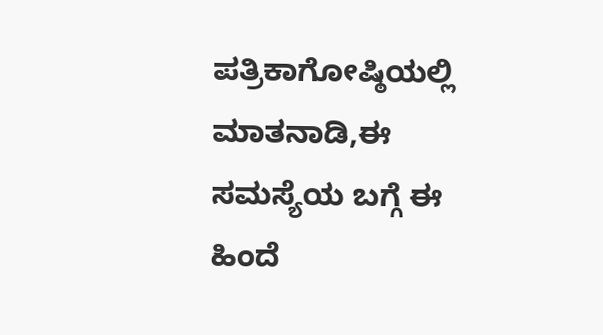ಪತ್ರಿಕಾಗೋಷ್ಠಿಯಲ್ಲಿ ಮಾತನಾಡಿ,ಈ ಸಮಸ್ಯೆಯ ಬಗ್ಗೆ ಈ ಹಿಂದೆ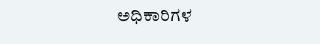ಅಧಿಕಾರಿಗಳ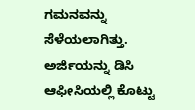ಗಮನವನ್ನು ಸೆಳೆಯಲಾಗಿತ್ತು. ಅರ್ಜಿಯನ್ನು ಡಿಸಿ ಆಫೀಸಿಯಲ್ಲಿ ಕೊಟ್ಟು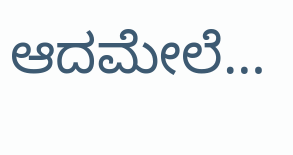ಆದಮೇಲೆ…